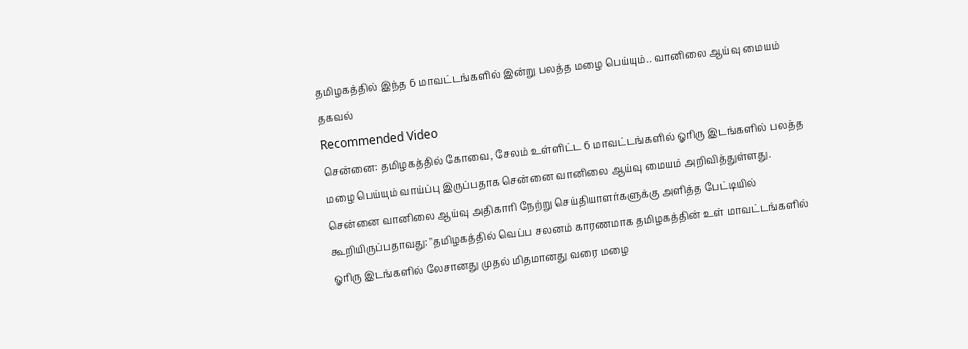தமிழகத்தில் இந்த 6 மாவட்டங்களில் இன்று பலத்த மழை பெய்யும்.. வானிலை ஆய்வு மையம் தகவல்
Recommended Video
சென்னை: தமிழகத்தில் கோவை, சேலம் உள்ளிட்ட 6 மாவட்டங்களில் ஓரிரு இடங்களில் பலத்த மழை பெய்யும் வாய்ப்பு இருப்பதாக சென்னை வானிலை ஆய்வு மையம் அறிவித்துள்ளது.
சென்னை வானிலை ஆய்வு அதிகாரி நேற்று செய்தியாளர்களுக்கு அளித்த பேட்டியில் கூறியிருப்பதாவது: "தமிழகத்தில் வெப்ப சலனம் காரணமாக தமிழகத்தின் உள் மாவட்டங்களில் ஓரிரு இடங்களில் லேசானது முதல் மிதமானது வரை மழை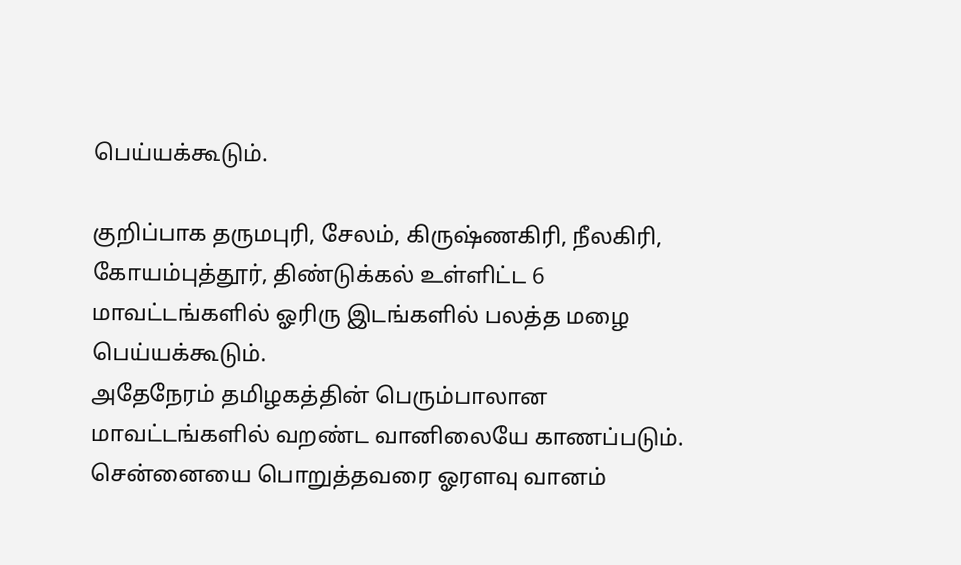பெய்யக்கூடும்.

குறிப்பாக தருமபுரி, சேலம், கிருஷ்ணகிரி, நீலகிரி, கோயம்புத்தூர், திண்டுக்கல் உள்ளிட்ட 6 மாவட்டங்களில் ஓரிரு இடங்களில் பலத்த மழை பெய்யக்கூடும்.
அதேநேரம் தமிழகத்தின் பெரும்பாலான மாவட்டங்களில் வறண்ட வானிலையே காணப்படும். சென்னையை பொறுத்தவரை ஓரளவு வானம்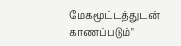மேகமூட்டத்துடன் காணப்படும்"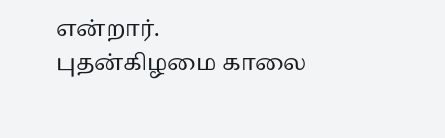என்றார்.
புதன்கிழமை காலை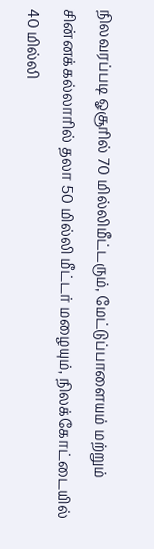நிலவரப்படி ஓசூரில் 70 மில்லிமீட்டரும், மேட்டுப்பாளையம் மற்றும் சின்னக்கல்லாரில் தலா 50 மில்லி மீட்டர் மழையும், நிலக்கோட்டையில் 40 மில்லி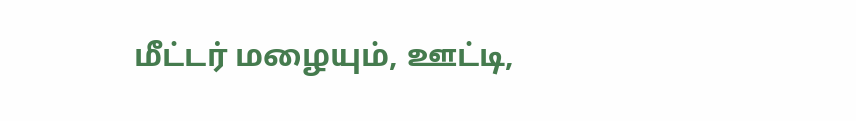மீட்டர் மழையும், ஊட்டி,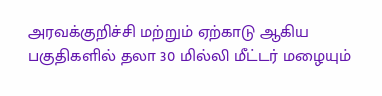அரவக்குறிச்சி மற்றும் ஏற்காடு ஆகிய பகுதிகளில் தலா 30 மில்லி மீட்டர் மழையும்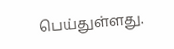பெய்துள்ளது.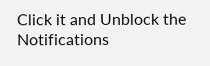Click it and Unblock the Notifications